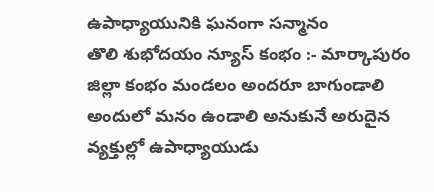ఉపాధ్యాయునికి ఘనంగా సన్మానం
తొలి శుభోదయం న్యూస్ కంభం :- మార్కాపురం జిల్లా కంభం మండలం అందరూ బాగుండాలి అందులో మనం ఉండాలి అనుకునే అరుదైన వ్యక్తుల్లో ఉపాధ్యాయుడు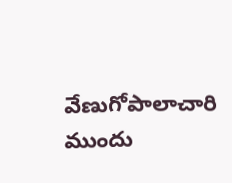వేణుగోపాలాచారి ముందు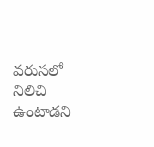వరుసలో నిలిచి ఉంటాడని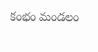కంభం మండలం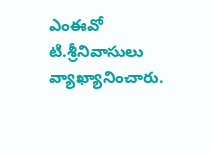ఎంఈవో టి.శ్రీనివాసులు వ్యాఖ్యానించారు.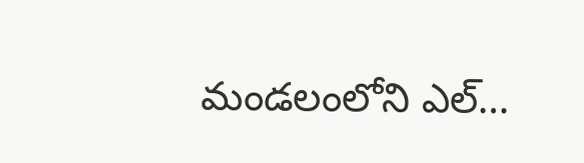మండలంలోని ఎల్…